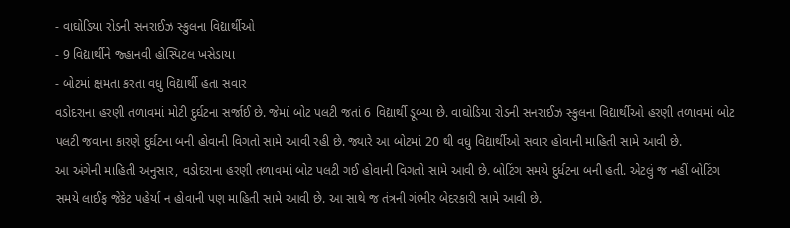- વાઘોડિયા રોડની સનરાઈઝ સ્કુલના વિદ્યાર્થીઓ
- 9 વિદ્યાર્થીને જ્હાનવી હોસ્પિટલ ખસેડાયા
- બોટમાં ક્ષમતા કરતા વધુ વિદ્યાર્થી હતા સવાર
વડોદરાના હરણી તળાવમાં મોટી દુર્ઘટના સર્જાઈ છે. જેમાં બોટ પલટી જતાં 6 વિદ્યાર્થી ડૂબ્યા છે. વાઘોડિયા રોડની સનરાઈઝ સ્કુલના વિદ્યાર્થીઓ હરણી તળાવમાં બોટ પલટી જવાના કારણે દુર્ઘટના બની હોવાની વિગતો સામે આવી રહી છે. જ્યારે આ બોટમાં 20 થી વધુ વિદ્યાર્થીઓ સવાર હોવાની માહિતી સામે આવી છે.
આ અંગેની માહિતી અનુસાર, વડોદરાના હરણી તળાવમાં બોટ પલટી ગઈ હોવાની વિગતો સામે આવી છે. બોટિંગ સમયે દુર્ધટના બની હતી. એટલું જ નહીં બોટિંગ સમયે લાઈફ જેકેટ પહેર્યા ન હોવાની પણ માહિતી સામે આવી છે. આ સાથે જ તંત્રની ગંભીર બેદરકારી સામે આવી છે.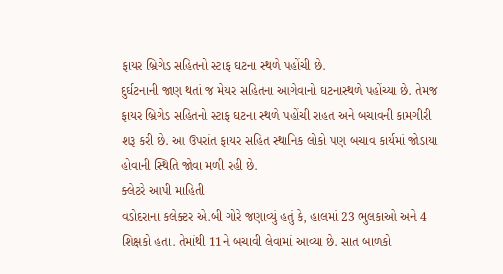ફાયર બ્રિગેડ સહિતનો સ્ટાફ ઘટના સ્થળે પહોંચી છે.
દુર્ઘટનાની જાણ થતાં જ મેયર સહિતના આગેવાનો ઘટનાસ્થળે પહોંચ્યા છે. તેમજ ફાયર બ્રિગેડ સહિતનો સ્ટાફ ઘટના સ્થળે પહોંચી રાહત અને બચાવની કામગીરી શરૂ કરી છે. આ ઉપરાંત ફાયર સહિત સ્થાનિક લોકો પણ બચાવ કાર્યમાં જોડાયા હોવાની સ્થિતિ જોવા મળી રહી છે.
ક્લેટરે આપી માહિતી
વડોદરાના કલેક્ટર એ.બી ગોરે જણાવ્યું હતું કે, હાલમાં 23 ભુલકાઓ અને 4 શિક્ષકો હતા. તેમાંથી 11ને બચાવી લેવામાં આવ્યા છે. સાત બાળકો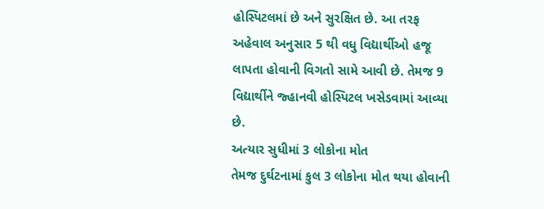હોસ્પિટલમાં છે અને સુરક્ષિત છે. આ તરફ અહેવાલ અનુસાર 5 થી વધુ વિદ્યાર્થીઓ હજૂ લાપતા હોવાની વિગતો સામે આવી છે. તેમજ 9 વિદ્યાર્થીને જ્હાનવી હોસ્પિટલ ખસેડવામાં આવ્યા છે.
અત્યાર સુધીમાં 3 લોકોના મોત
તેમજ દુર્ઘટનામાં કુલ 3 લોકોના મોત થયા હોવાની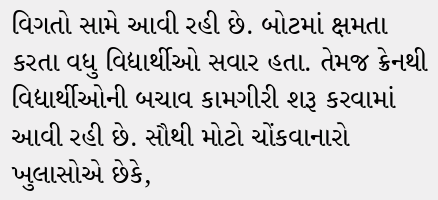વિગતો સામે આવી રહી છે. બોટમાં ક્ષમતા કરતા વધુ વિદ્યાર્થીઓ સવાર હતા. તેમજ ક્રેનથી વિદ્યાર્થીઓની બચાવ કામગીરી શરૂ કરવામાં આવી રહી છે. સૌથી મોટો ચોંકવાનારો ખુલાસોએ છેકે,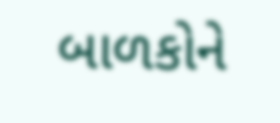બાળકોને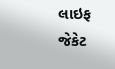લાઇફ જેકેટ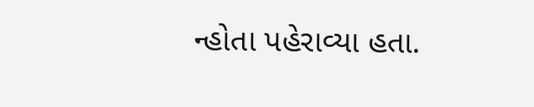ન્હોતા પહેરાવ્યા હતા.